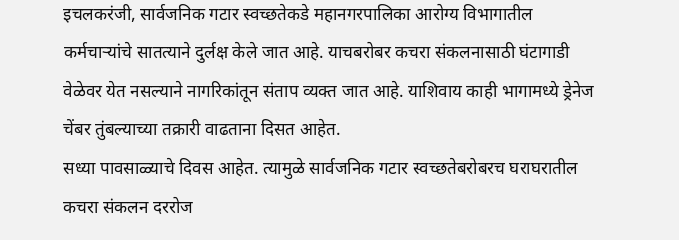इचलकरंजी, सार्वजनिक गटार स्वच्छतेकडे महानगरपालिका आरोग्य विभागातील कर्मचाऱ्यांचे सातत्याने दुर्लक्ष केले जात आहे. याचबरोबर कचरा संकलनासाठी घंटागाडी वेळेवर येत नसल्याने नागरिकांतून संताप व्यक्त जात आहे. याशिवाय काही भागामध्ये ड्रेनेज चेंबर तुंबल्याच्या तक्रारी वाढताना दिसत आहेत.
सध्या पावसाळ्याचे दिवस आहेत. त्यामुळे सार्वजनिक गटार स्वच्छतेबरोबरच घराघरातील कचरा संकलन दररोज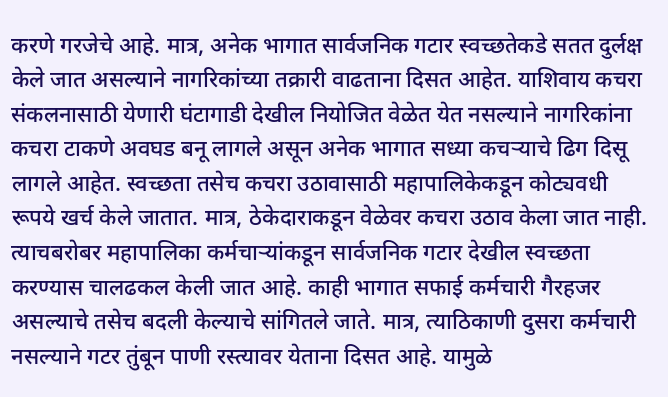करणे गरजेचे आहे. मात्र, अनेक भागात सार्वजनिक गटार स्वच्छतेकडे सतत दुर्लक्ष केले जात असल्याने नागरिकांच्या तक्रारी वाढताना दिसत आहेत. याशिवाय कचरा संकलनासाठी येणारी घंटागाडी देखील नियोजित वेळेत येत नसल्याने नागरिकांना कचरा टाकणे अवघड बनू लागले असून अनेक भागात सध्या कचऱ्याचे ढिग दिसू लागले आहेत. स्वच्छता तसेच कचरा उठावासाठी महापालिकेकडून कोट्यवधी रूपये खर्च केले जातात. मात्र, ठेकेदाराकडून वेळेवर कचरा उठाव केला जात नाही. त्याचबरोबर महापालिका कर्मचाऱ्यांकडून सार्वजनिक गटार देखील स्वच्छता करण्यास चालढकल केली जात आहे. काही भागात सफाई कर्मचारी गैरहजर असल्याचे तसेच बदली केल्याचे सांगितले जाते. मात्र, त्याठिकाणी दुसरा कर्मचारी नसल्याने गटर तुंबून पाणी रस्त्यावर येताना दिसत आहे. यामुळे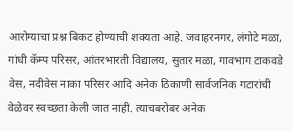आरोग्याचा प्रश्न बिकट होण्याची शक्यता आहे. जवाहरनगर, लंगोटे मळा, गांधी कॅम्प परिसर, आंतरभारती विद्यालय, सुतार मळा, गावभाग टाकवडे वेस, नदीवेस नाका परिसर आदि अनेक ठिकाणी सार्वजनिक गटारांची वेळेवर स्वच्छता केली जात नाही. त्याचबरोबर अनेक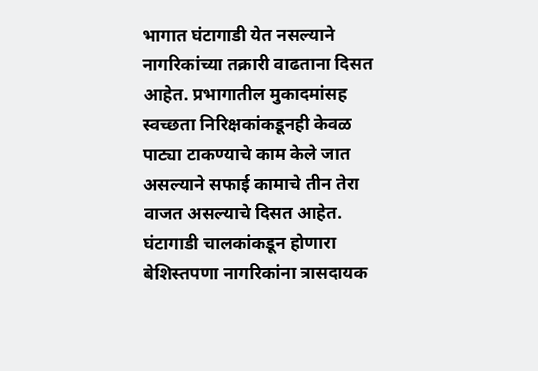भागात घंटागाडी येत नसल्याने नागरिकांच्या तक्रारी वाढताना दिसत आहेत. प्रभागातील मुकादमांसह स्वच्छता निरिक्षकांकडूनही केवळ पाट्या टाकण्याचे काम केले जात असल्याने सफाई कामाचे तीन तेरा वाजत असल्याचे दिसत आहेत. घंटागाडी चालकांकडून होणारा बेशिस्तपणा नागरिकांना त्रासदायक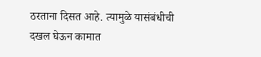ठरताना दिसत आहे. त्यामुळे यासंबंधीची दखल घेऊन कामात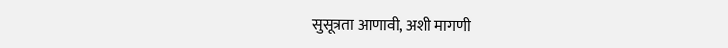सुसूत्रता आणावी, अशी मागणी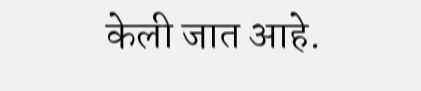केली जात आहे.